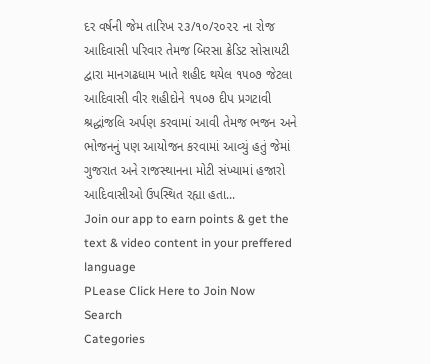દર વર્ષની જેમ તારિખ ૨૩/૧૦/૨૦૨૨ ના રોજ આદિવાસી પરિવાર તેમજ બિરસા ક્રેડિટ સોસાયટી દ્વારા માનગઢધામ ખાતે શહીદ થયેલ ૧૫૦૭ જેટલા આદિવાસી વીર શહીદોને ૧૫૦૭ દીપ પ્રગટાવી શ્રદ્ધાંજલિ અર્પણ કરવામાં આવી તેમજ ભજન અને ભોજનનું પણ આયોજન કરવામાં આવ્યું હતું જેમાં ગુજરાત અને રાજસ્થાનના મોટી સંખ્યામાં હજારો આદિવાસીઓ ઉપસ્થિત રહ્યા હતા...
Join our app to earn points & get the text & video content in your preffered language
PLease Click Here to Join Now
Search
Categories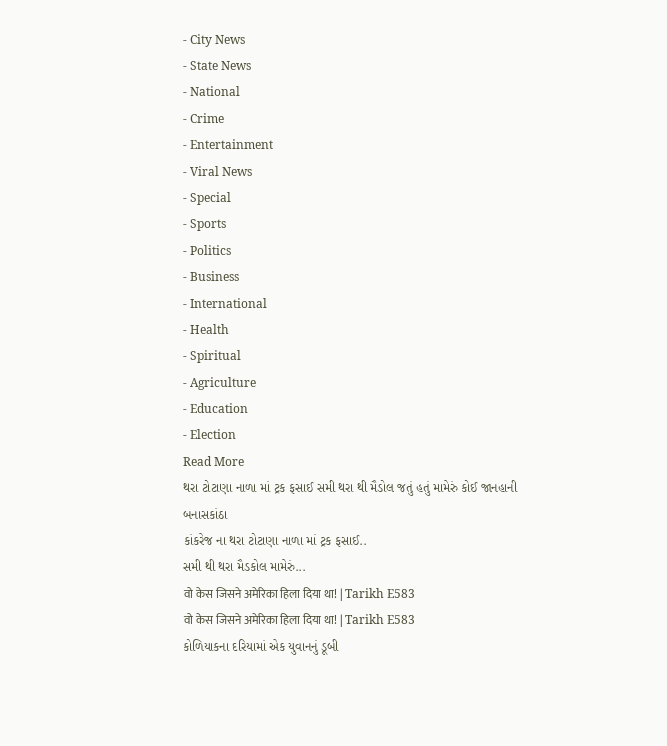- City News
- State News
- National
- Crime
- Entertainment
- Viral News
- Special
- Sports
- Politics
- Business
- International
- Health
- Spiritual
- Agriculture
- Education
- Election
Read More
થરા ટોટાણા નાળા માં ટ્રક ફસાઈ સમી થરા થી મૈડોલ જતું હતું મામેરું કોઈ જાનહાની
બનાસકાંઠા
કાંકરેજ ના થરા ટોટાણા નાળા માં ટ્રક ફસાઈ..
સમી થી થરા મૈડકોલ મામેરું...
वो केस जिसने अमेरिका हिला दिया था! | Tarikh E583
वो केस जिसने अमेरिका हिला दिया था! | Tarikh E583
કોળિયાકના દરિયામાં એક યુવાનનું ડૂબી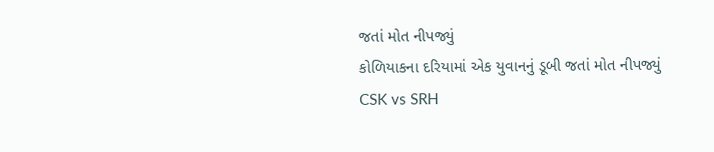જતાં મોત નીપજ્યું
કોળિયાકના દરિયામાં એક યુવાનનું ડૂબી જતાં મોત નીપજ્યું
CSK vs SRH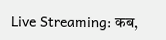Live Streaming: कब,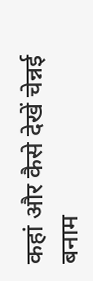कहां और कैसे देखें चेन्नई बनाम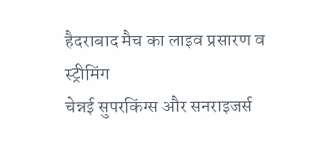हैदराबाद मैच का लाइव प्रसारण व स्ट्रीमिंग
चेन्नई सुपरकिंग्स और सनराइजर्स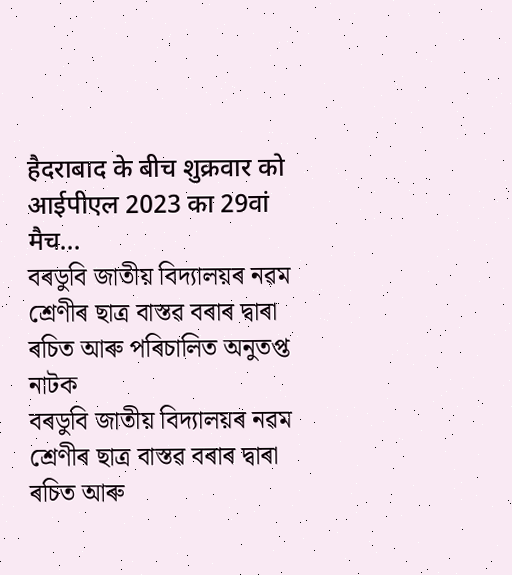हैदराबाद के बीच शुक्रवार को आईपीएल 2023 का 29वां मैच...
বৰডুবি জাতীয় বিদ্যালয়ৰ নৱম শ্ৰেণীৰ ছাত্ৰ বাস্তৱ বৰাৰ দ্বাৰা ৰচিত আৰু পৰিচালিত অনুতপ্ত নাটক
বৰডুবি জাতীয় বিদ্যালয়ৰ নৱম শ্ৰেণীৰ ছাত্ৰ বাস্তৱ বৰাৰ দ্বাৰা ৰচিত আৰু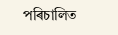পৰিচালিত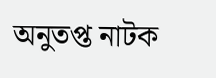অনুতপ্ত নাটক